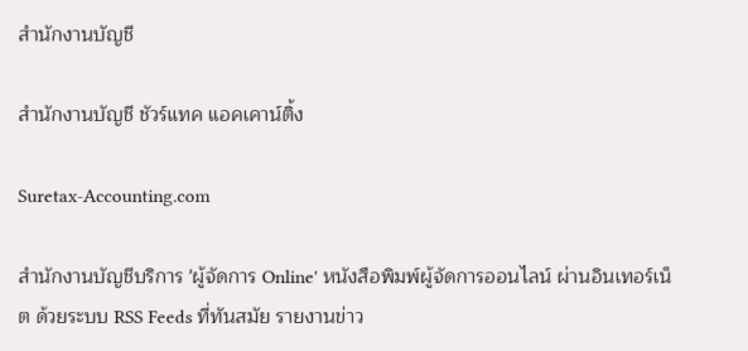สำนักงานบัญชี

สำนักงานบัญชี ชัวร์แทค แอคเคาน์ติ้ง

Suretax-Accounting.com

สำนักงานบัญชีบริการ 'ผู้จัดการ Online' หนังสือพิมพ์ผู้จัดการออนไลน์ ผ่านอินเทอร์เน็ต ด้วยระบบ RSS Feeds ที่ทันสมัย รายงานข่าว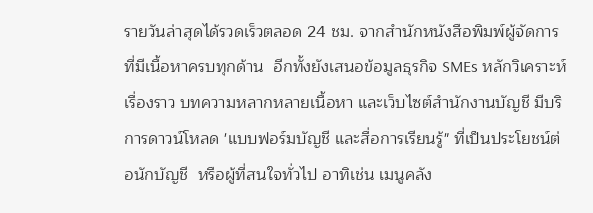รายวันล่าสุดได้รวดเร็วตลอด 24 ชม. จากสำนักหนังสือพิมพ์ผู้จัดการ  ที่มีเนื้อหาครบทุกด้าน  อีกทั้งยังเสนอข้อมูลธุรกิจ SMEs หลักวิเคราะห์  เรื่องราว บทความหลากหลายเนื้อหา และเว็บไซต์สำนักงานบัญชี มีบริการดาวน์โหลด 'แบบฟอร์มบัญชี และสื่อการเรียนรู้" ที่เป็นประโยชน์ต่อนักบัญชี  หรือผู้ที่สนใจทั่วไป อาทิเช่น เมนูคลัง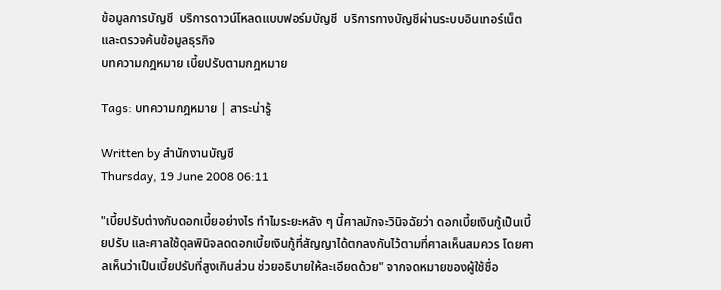ข้อมูลการบัญชี  บริการดาวน์โหลดแบบฟอร์มบัญชี  บริการทางบัญชีผ่านระบบอินเทอร์เน็ต และตรวจค้นข้อมูลธุรกิจ
บทความกฎหมาย เบี้ยปรับตามกฎหมาย

Tags: บทความกฎหมาย | สาระน่ารู้

Written by สำนักงานบัญชี
Thursday, 19 June 2008 06:11

"เบี้ยปรับต่างกับดอกเบี้ยอย่างไร ทำไมระยะหลัง ๆ นี้ศาลมักจะวินิจฉัยว่า ดอกเบี้ยเงินกู้เป็นเบี้ยปรับ และศาลใช้ดุลพินิจลดดอกเบี้ยเงินกู้ที่สัญญาได้ตกลงกันไว้ตามที่ศาลเห็นสมควร โดยศาลเห็นว่าเป็นเบี้ยปรับที่สูงเกินส่วน ช่วยอธิบายให้ละเอียดด้วย" จากจดหมายของผู้ใช้ชื่อ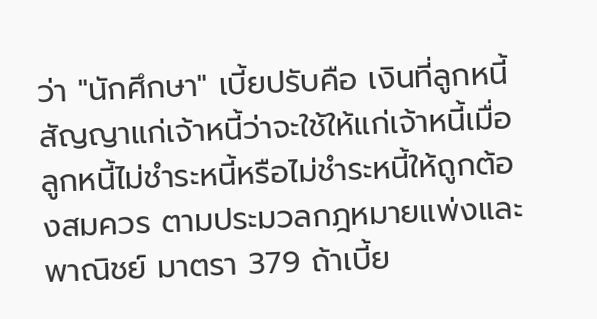ว่า "นักศึกษา" เบี้ยปรับคือ เงินที่ลูกหนี้สัญญาแก่เจ้าหนี้ว่าจะใช้ให้แก่เจ้าหนี้เมื่อลูกหนี้ไม่ชำระหนี้หรือไม่ชำระหนี้ให้ถูกต้องสมควร ตามประมวลกฎหมายแพ่งและพาณิชย์ มาตรา 379 ถ้าเบี้ย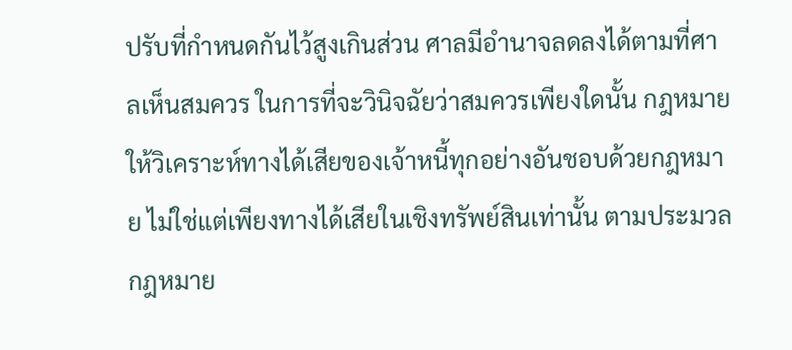ปรับที่กำหนดกันไว้สูงเกินส่วน ศาลมีอำนาจลดลงได้ตามที่ศาลเห็นสมควร ในการที่จะวินิจฉัยว่าสมควรเพียงใดนั้น กฎหมายให้วิเคราะห์ทางได้เสียของเจ้าหนี้ทุกอย่างอันชอบด้วยกฎหมาย ไม่ใช่แต่เพียงทางได้เสียในเชิงทรัพย์สินเท่านั้น ตามประมวลกฎหมาย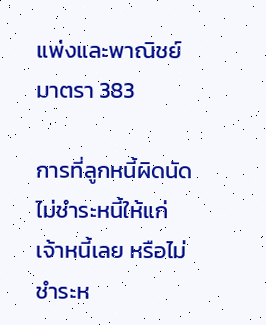แพ่งและพาณิชย์ มาตรา 383

การที่ลูกหนี้ผิดนัดไม่ชำระหนี้ให้แก่เจ้าหนี้เลย หรือไม่ชำระห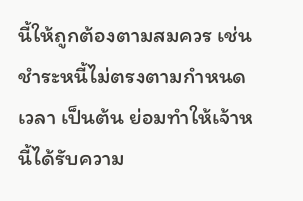นี้ให้ถูกต้องตามสมควร เช่น ชำระหนี้ไม่ตรงตามกำหนดเวลา เป็นต้น ย่อมทำให้เจ้าหนี้ได้รับความ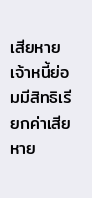เสียหาย เจ้าหนี้ย่อมมีสิทธิเรียกค่าเสียหาย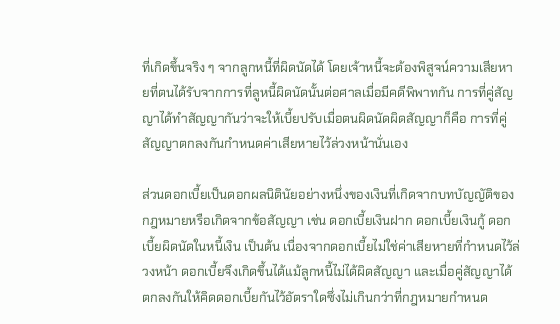ที่เกิดขึ้นจริง ๆ จากลูกหนี้ที่ผิดนัดได้ โดยเจ้าหนี้จะต้องพิสูจน์ความเสียหายที่ตนได้รับจากการที่ลูหนี้ผิดนัดนั้นต่อศาลเมื่อมีคดีพิพาทกัน การที่คู่สัญญาได้ทำสัญญากันว่าจะให้เบี้ยปรับเมื่อตนผิดนัดผิดสัญญาก็คือ การที่คู่สัญญาตกลงกันกำหนดค่าเสียหายไว้ล่วงหน้านั่นเอง

ส่วนดอกเบี้ยเป็นดอกผลนิตินัยอย่างหนึ่งของเงินที่เกิดจากบทบัญญัติของกฎหมายหรือเกิดจากข้อสัญญา เช่น ดอกเบี้ยเงินฝาก ดอกเบี้ยเงินกู้ ดอกเบี้ยผิดนัดในหนี้เงิน เป็นต้น เนื่องจากดอกเบี้ยไม่ใช่ค่าเสียหายที่กำหนดไว้ล่วงหน้า ดอกเบี้ยจึงเกิดขึ้นได้แม้ลูกหนี้ไม่ได้ผิดสัญญา และเมื่อคู่สัญญาได้ตกลงกันให้คิดดอกเบี้ยกันไว้อัตราใดซึ่งไม่เกินกว่าที่กฎหมายกำหนด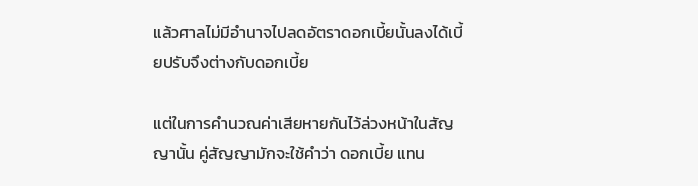แล้วศาลไม่มีอำนาจไปลดอัตราดอกเบี้ยนั้นลงได้เบี้ยปรับจึงต่างกับดอกเบี้ย

แต่ในการคำนวณค่าเสียหายกันไว้ล่วงหน้าในสัญญานั้น คู่สัญญามักจะใช้คำว่า ดอกเบี้ย แทน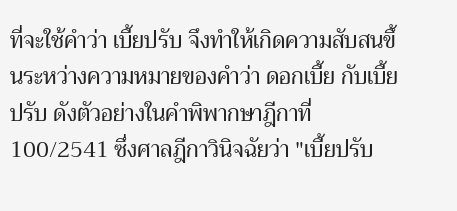ที่จะใช้คำว่า เบี้ยปรับ จึงทำให้เกิดความสับสนขึ้นระหว่างความหมายของคำว่า ดอกเบี้ย กับเบี้ยปรับ ดังตัวอย่างในคำพิพากษาฎีกาที่ 100/2541 ซึ่งศาลฎีกาวินิจฉัยว่า "เบี้ยปรับ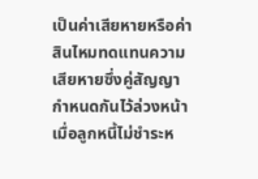เป็นค่าเสียหายหรือค่าสินไหมทดแทนความเสียหายซึ่งคู่สัญญากำหนดกันไว้ล่วงหน้า เมื่อลูกหนี้ไม่ชำระห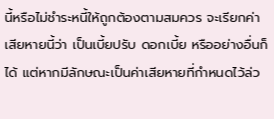นี้หรือไม่ชำระหนี้ให้ถูกต้องตามสมควร จะเรียกค่าเสียหายนี้ว่า เป็นเบี้ยปรับ ดอกเบี้ย หรืออย่างอื่นก็ได้ แต่หากมีลักษณะเป็นค่าเสียหายที่กำหนดไว้ล่ว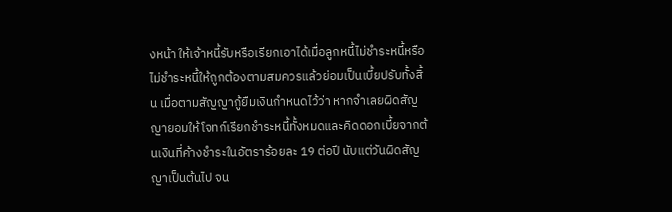งหน้า ให้เจ้าหนี้รับหรือเรียกเอาได้เมื่อลูกหนี้ไม่ชำระหนี้หรือไม่ชำระหนี้ให้ถูกต้องตามสมควรแล้วย่อมเป็นเบี้ยปรับทั้งสิ้น เมื่อตามสัญญากู้ยืมเงินกำหนดไว้ว่า หากจำเลยผิดสัญญายอมให้โจทก์เรียกชำระหนี้ทั้งหมดและคิดดอกเบี้ยจากต้นเงินที่ค้างชำระในอัตราร้อยละ 19 ต่อปี นับแต่วันผิดสัญญาเป็นต้นไป จน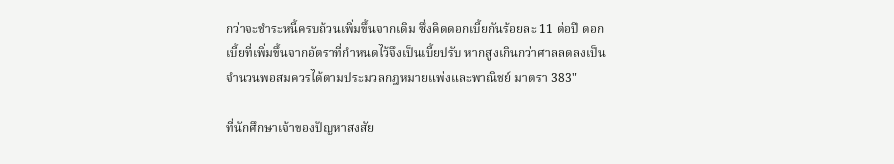กว่าจะชำระหนี้ครบถ้วนเพิ่มขึ้นจากเดิม ซึ่งคิดดอกเบี้ยกันร้อยละ 11 ต่อปี ดอกเบี้ยที่เพิ่มขึ้นจากอัตราที่กำหนดไว้จึงเป็นเบี้ยปรับ หากสูงเกินกว่าศาลลดลงเป็นจำนวนพอสมควรได้ตามประมวลกฎหมายแพ่งและพาณิชย์ มาตรา 383"

ที่นักศึกษาเจ้าของปัญหาสงสัย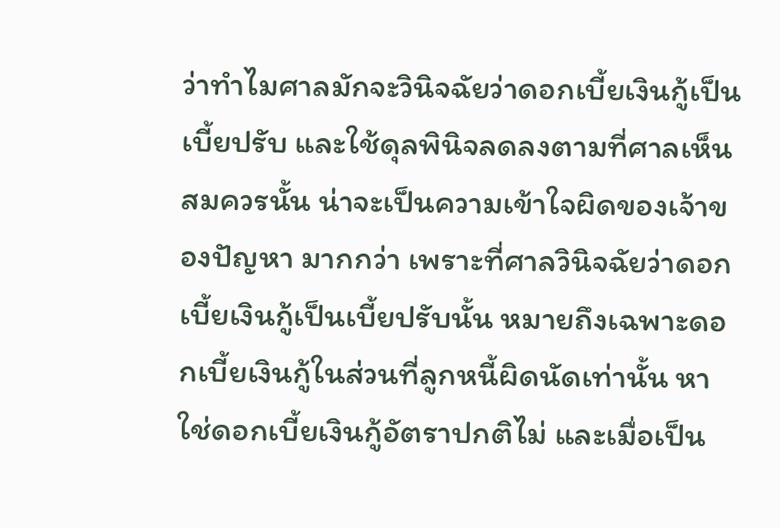ว่าทำไมศาลมักจะวินิจฉัยว่าดอกเบี้ยเงินกู้เป็นเบี้ยปรับ และใช้ดุลพินิจลดลงตามที่ศาลเห็นสมควรนั้น น่าจะเป็นความเข้าใจผิดของเจ้าของปัญหา มากกว่า เพราะที่ศาลวินิจฉัยว่าดอกเบี้ยเงินกู้เป็นเบี้ยปรับนั้น หมายถึงเฉพาะดอกเบี้ยเงินกู้ในส่วนที่ลูกหนี้ผิดนัดเท่านั้น หาใช่ดอกเบี้ยเงินกู้อัตราปกติไม่ และเมื่อเป็น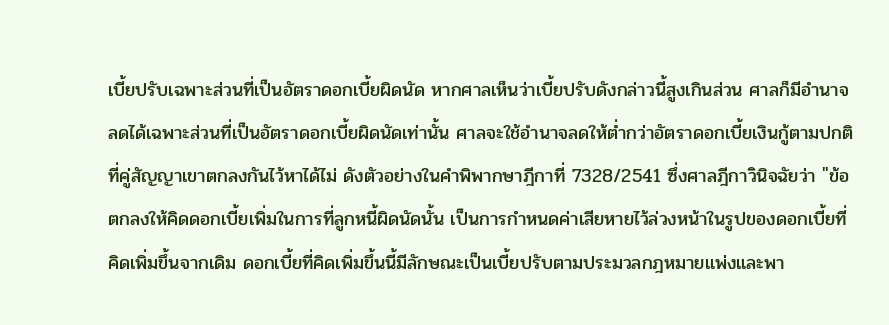เบี้ยปรับเฉพาะส่วนที่เป็นอัตราดอกเบี้ยผิดนัด หากศาลเห็นว่าเบี้ยปรับดังกล่าวนี้สูงเกินส่วน ศาลก็มีอำนาจลดได้เฉพาะส่วนที่เป็นอัตราดอกเบี้ยผิดนัดเท่านั้น ศาลจะใช้อำนาจลดให้ต่ำกว่าอัตราดอกเบี้ยเงินกู้ตามปกติที่คู่สัญญาเขาตกลงกันไว้หาได้ไม่ ดังตัวอย่างในคำพิพากษาฎีกาที่ 7328/2541 ซึ่งศาลฎีกาวินิจฉัยว่า "ข้อตกลงให้คิดดอกเบี้ยเพิ่มในการที่ลูกหนี้ผิดนัดนั้น เป็นการกำหนดค่าเสียหายไว้ล่วงหน้าในรูปของดอกเบี้ยที่คิดเพิ่มขึ้นจากเดิม ดอกเบี้ยที่คิดเพิ่มขึ้นนี้มีลักษณะเป็นเบี้ยปรับตามประมวลกฎหมายแพ่งและพา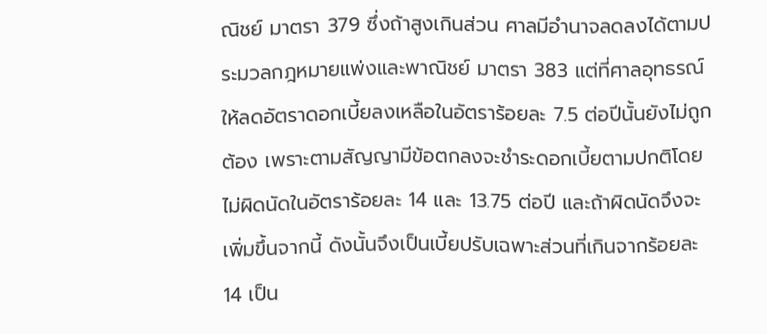ณิชย์ มาตรา 379 ซึ่งถ้าสูงเกินส่วน ศาลมีอำนาจลดลงได้ตามประมวลกฎหมายแพ่งและพาณิชย์ มาตรา 383 แต่ที่ศาลอุทธรณ์ให้ลดอัตราดอกเบี้ยลงเหลือในอัตราร้อยละ 7.5 ต่อปีนั้นยังไม่ถูกต้อง เพราะตามสัญญามีข้อตกลงจะชำระดอกเบี้ยตามปกติโดยไม่ผิดนัดในอัตราร้อยละ 14 และ 13.75 ต่อปี และถ้าผิดนัดจึงจะเพิ่มขึ้นจากนี้ ดังนั้นจึงเป็นเบี้ยปรับเฉพาะส่วนที่เกินจากร้อยละ 14 เป็น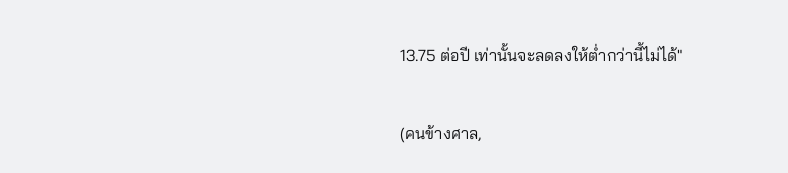13.75 ต่อปี เท่านั้นจะลดลงให้ต่ำกว่านี้ไม่ได้"

(คนข้างศาล,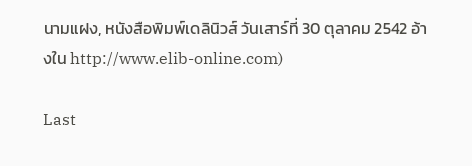นามแฝง, หนังสือพิมพ์เดลินิวส์ วันเสาร์ที่ 30 ตุลาคม 2542 อ้างใน http://www.elib-online.com)

Last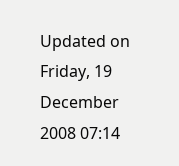Updated on Friday, 19 December 2008 07:14